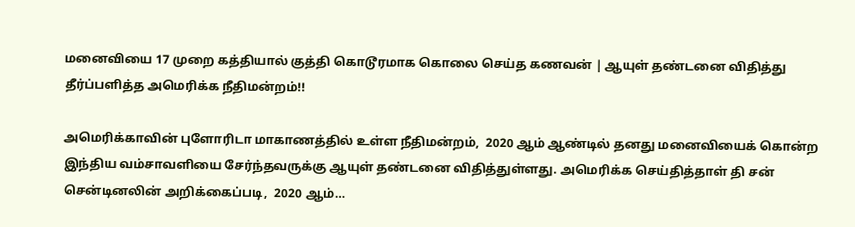மனைவியை 17 முறை கத்தியால் குத்தி கொடூரமாக கொலை செய்த கணவன் | ஆயுள் தண்டனை விதித்து தீர்ப்பளித்த அமெரிக்க நீதிமன்றம்!!

அமெரிக்காவின் புளோரிடா மாகாணத்தில் உள்ள நீதிமன்றம்,  2020 ஆம் ஆண்டில் தனது மனைவியைக் கொன்ற இந்திய வம்சாவளியை சேர்ந்தவருக்கு ஆயுள் தண்டனை விதித்துள்ளது. அமெரிக்க செய்தித்தாள் தி சன் சென்டினலின் அறிக்கைப்படி,  2020 ஆம்…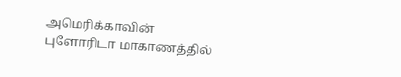அமெரிக்காவின் புளோரிடா மாகாணத்தில்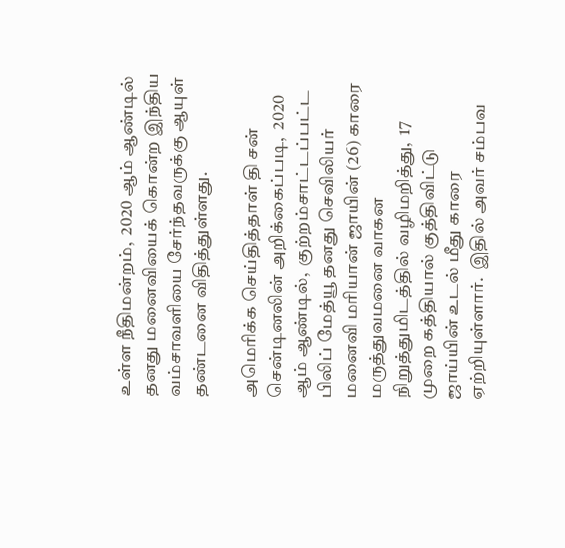உள்ள நீதிமன்றம்,  2020 ஆம் ஆண்டில் தனது மனைவியைக் கொன்ற இந்திய வம்சாவளியை சேர்ந்தவருக்கு ஆயுள் தண்டனை விதித்துள்ளது.

அமெரிக்க செய்தித்தாள் தி சன் சென்டினலின் அறிக்கைப்படி,  2020 ஆம் ஆண்டில்,  குற்றம்சாட்டப்பட்ட பிலிப் மேத்யூ தனது செவிலியர் மனைவி மரியான் ஜாயின் (26) காரை மருத்துவமனை வாகன நிறுத்துமிடத்தில் வழிமறித்து,  17 முறை கத்தியால் குத்திவிட்டு ஜாய்யின் உடல் மீது காரை ஏற்றியுள்ளார்.  இதில் அவர் சம்பவ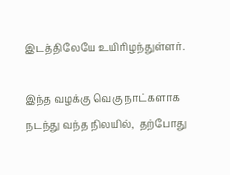இடத்திலேயே உயிரிழந்துள்ளர்.

இந்த வழக்கு வெகு நாட்களாக நடந்து வந்த நிலயில்,  தற்போது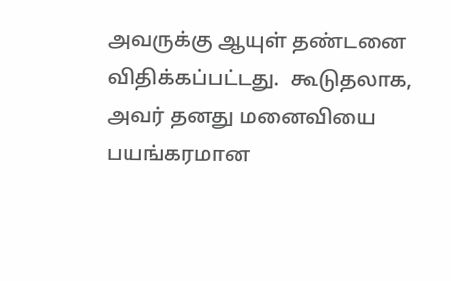அவருக்கு ஆயுள் தண்டனை விதிக்கப்பட்டது.  கூடுதலாக, அவர் தனது மனைவியை பயங்கரமான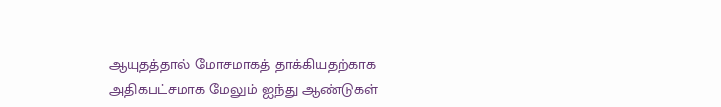ஆயுதத்தால் மோசமாகத் தாக்கியதற்காக அதிகபட்சமாக மேலும் ஐந்து ஆண்டுகள்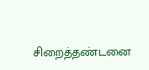சிறைத்தண்டனை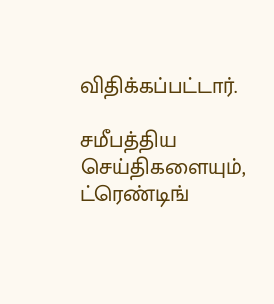விதிக்கப்பட்டார்.

சமீபத்திய செய்திகளையும், ட்ரெண்டிங்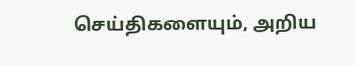செய்திகளையும், அறிய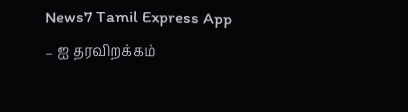News7 Tamil Express App – ஐ தரவிறக்கம்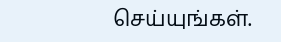செய்யுங்கள்.